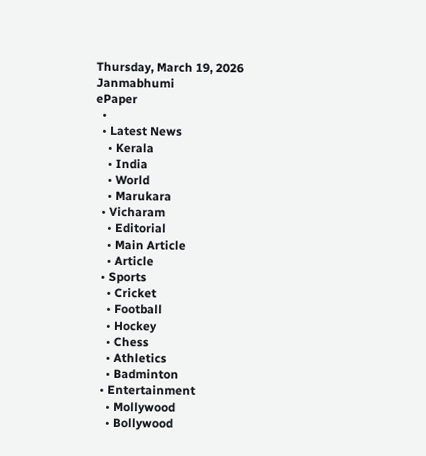Thursday, March 19, 2026
Janmabhumi
ePaper
  •
  • Latest News
    • Kerala
    • India
    • World
    • Marukara
  • Vicharam
    • Editorial
    • Main Article
    • Article
  • Sports
    • Cricket
    • Football
    • Hockey
    • Chess
    • Athletics
    • Badminton
  • Entertainment
    • Mollywood
    • Bollywood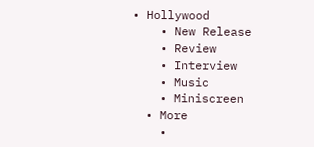• Hollywood
    • New Release
    • Review
    • Interview
    • Music
    • Miniscreen
  • More
    •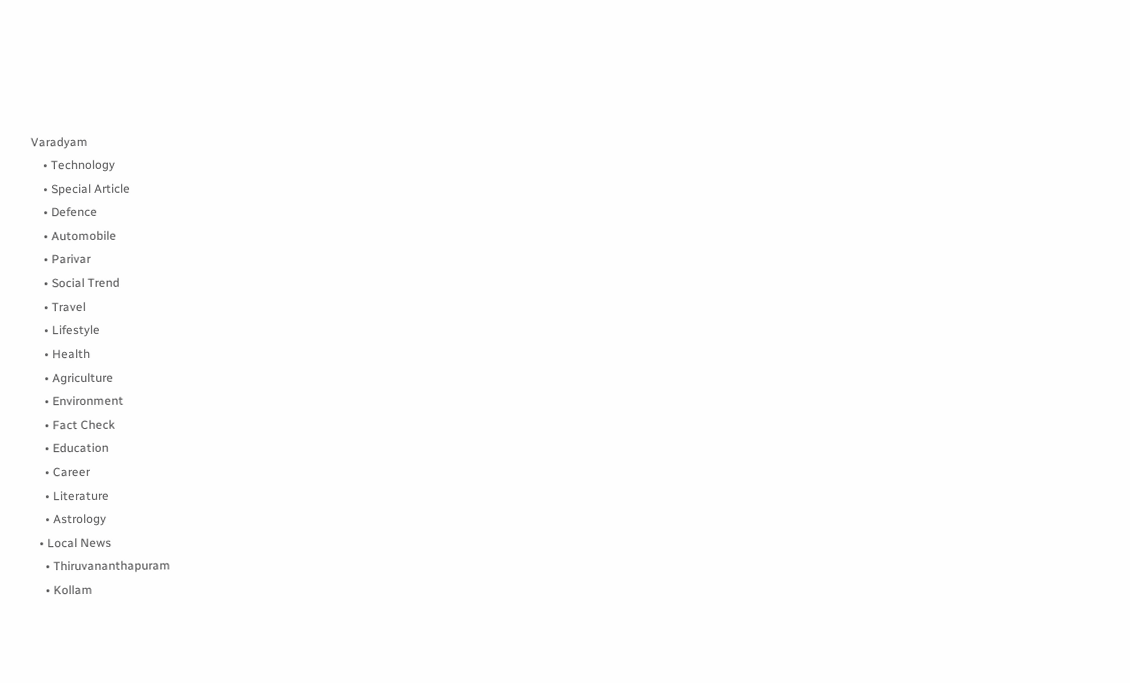Varadyam
    • Technology
    • Special Article
    • Defence
    • Automobile
    • Parivar
    • Social Trend
    • Travel
    • Lifestyle
    • Health
    • Agriculture
    • Environment
    • Fact Check
    • Education
    • Career
    • Literature
    • Astrology
  • Local News
    • Thiruvananthapuram
    • Kollam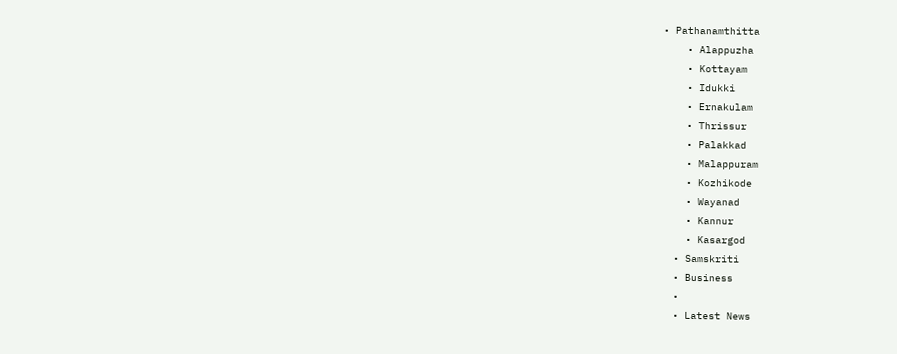• Pathanamthitta
    • Alappuzha
    • Kottayam
    • Idukki
    • Ernakulam
    • Thrissur
    • Palakkad
    • Malappuram
    • Kozhikode
    • Wayanad
    • Kannur
    • Kasargod
  • Samskriti
  • Business
  •
  • Latest News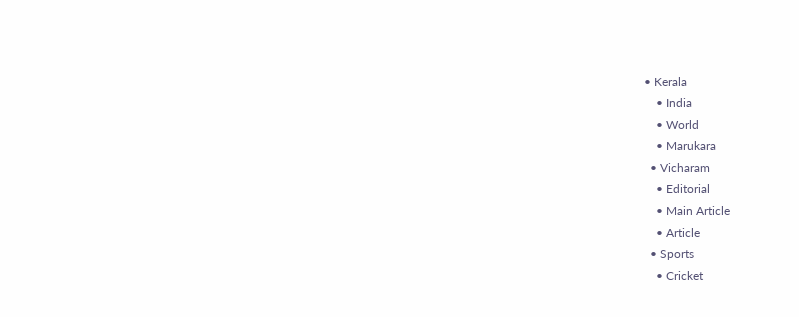• Kerala
    • India
    • World
    • Marukara
  • Vicharam
    • Editorial
    • Main Article
    • Article
  • Sports
    • Cricket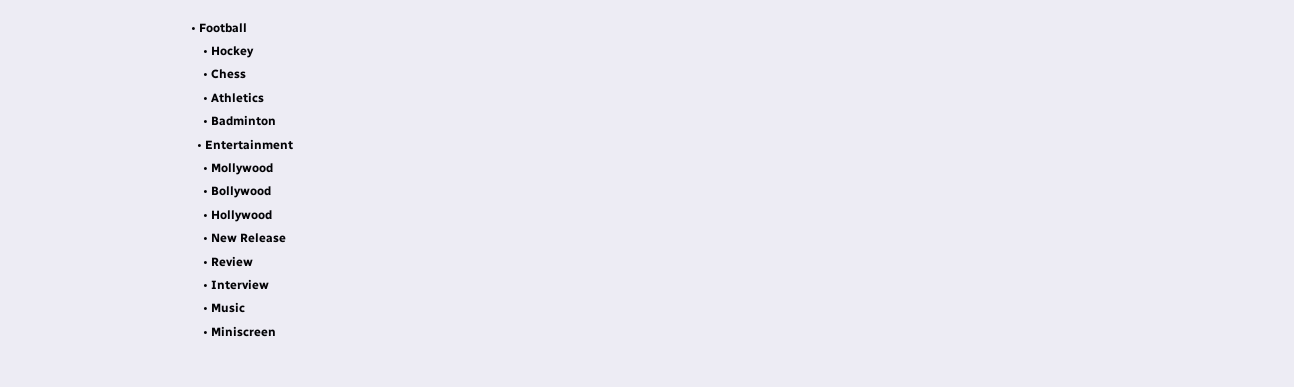• Football
    • Hockey
    • Chess
    • Athletics
    • Badminton
  • Entertainment
    • Mollywood
    • Bollywood
    • Hollywood
    • New Release
    • Review
    • Interview
    • Music
    • Miniscreen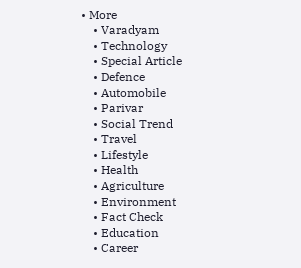• More
    • Varadyam
    • Technology
    • Special Article
    • Defence
    • Automobile
    • Parivar
    • Social Trend
    • Travel
    • Lifestyle
    • Health
    • Agriculture
    • Environment
    • Fact Check
    • Education
    • Career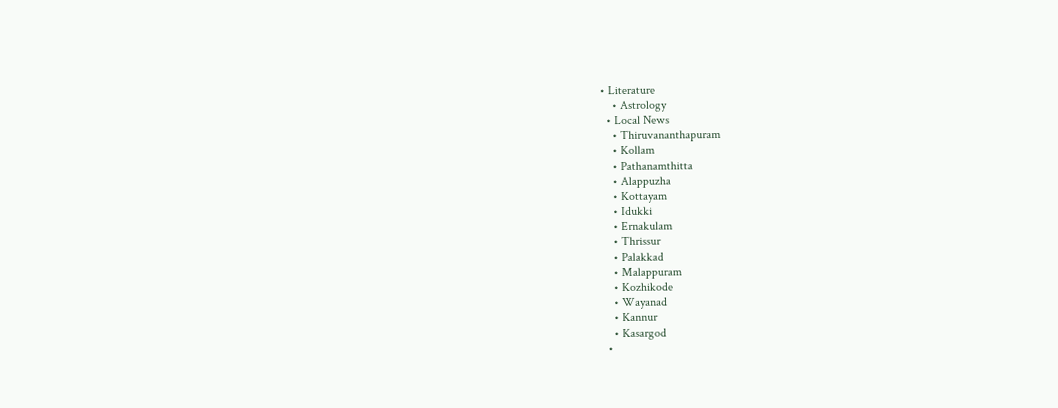• Literature
    • Astrology
  • Local News
    • Thiruvananthapuram
    • Kollam
    • Pathanamthitta
    • Alappuzha
    • Kottayam
    • Idukki
    • Ernakulam
    • Thrissur
    • Palakkad
    • Malappuram
    • Kozhikode
    • Wayanad
    • Kannur
    • Kasargod
  •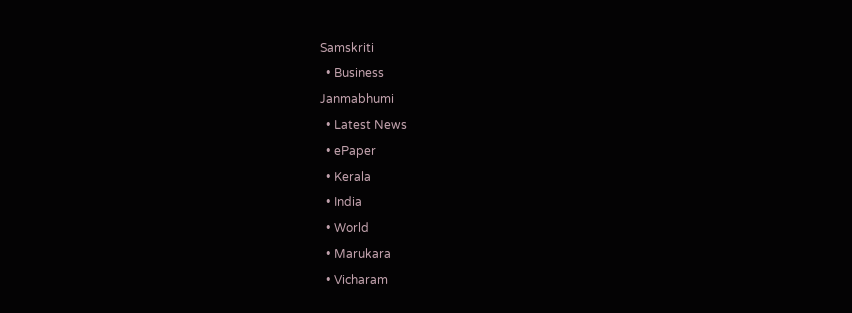Samskriti
  • Business
Janmabhumi
  • Latest News
  • ePaper
  • Kerala
  • India
  • World
  • Marukara
  • Vicharam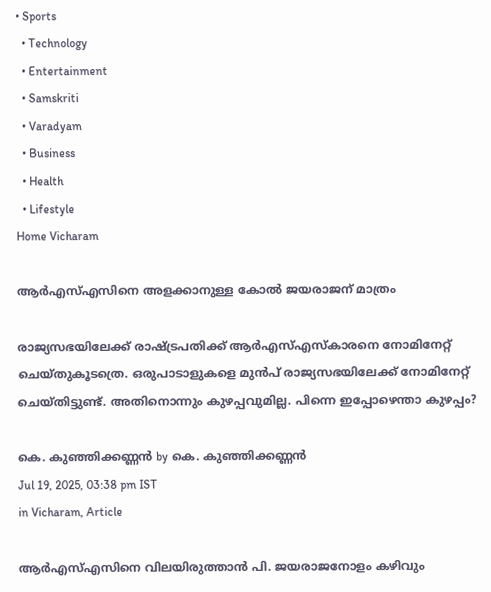• Sports
  • Technology
  • Entertainment
  • Samskriti
  • Varadyam
  • Business
  • Health
  • Lifestyle
Home Vicharam

ആര്‍എസ്എസിനെ അളക്കാനുള്ള കോല്‍ ജയരാജന് മാത്രം

രാജ്യസഭയിലേക്ക് രാഷ്‌ട്രപതിക്ക് ആര്‍എസ്എസ്‌കാരനെ നോമിനേറ്റ് ചെയ്തുകൂടത്രെ. ഒരുപാടാളുകളെ മുന്‍പ് രാജ്യസഭയിലേക്ക് നോമിനേറ്റ് ചെയ്തിട്ടുണ്ട്. അതിനൊന്നും കുഴപ്പവുമില്ല. പിന്നെ ഇപ്പോഴെന്താ കുഴപ്പം?

കെ. കുഞ്ഞിക്കണ്ണന്‍ by കെ. കുഞ്ഞിക്കണ്ണന്‍
Jul 19, 2025, 03:38 pm IST
in Vicharam, Article

ആര്‍എസ്എസിനെ വിലയിരുത്താന്‍ പി. ജയരാജനോളം കഴിവും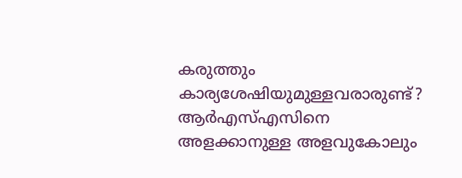കരുത്തും കാര്യശേഷിയുമുള്ളവരാരുണ്ട്? ആര്‍എസ്എസിനെ അളക്കാനുള്ള അളവുകോലും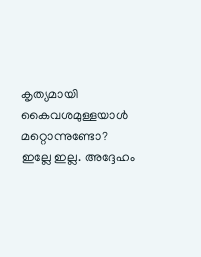കൃത്യമായി കൈവശമുള്ളയാള്‍ മറ്റൊന്നുണ്ടോ? ഇല്ലേ ഇല്ല. അദ്ദേഹം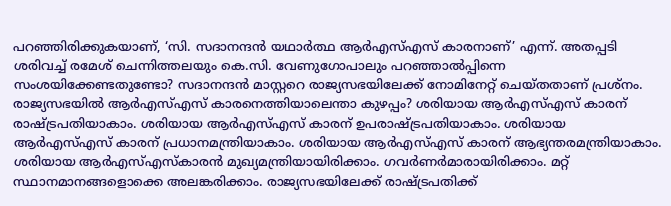പറഞ്ഞിരിക്കുകയാണ്, ‘സി. സദാനന്ദന്‍ യഥാര്‍ത്ഥ ആര്‍എസ്എസ് കാരനാണ്’ എന്ന്. അതപ്പടി ശരിവച്ച് രമേശ് ചെന്നിത്തലയും കെ.സി. വേണുഗോപാലും പറഞ്ഞാല്‍പ്പിന്നെ സംശയിക്കേണ്ടതുണ്ടോ? സദാനന്ദന്‍ മാസ്റ്ററെ രാജ്യസഭയിലേക്ക് നോമിനേറ്റ് ചെയ്തതാണ് പ്രശ്‌നം. രാജ്യസഭയില്‍ ആര്‍എസ്എസ് കാരനെത്തിയാലെന്താ കുഴപ്പം? ശരിയായ ആര്‍എസ്എസ് കാരന് രാഷ്‌ട്രപതിയാകാം. ശരിയായ ആര്‍എസ്എസ് കാരന് ഉപരാഷ്‌ട്രപതിയാകാം. ശരിയായ ആര്‍എസ്എസ് കാരന് പ്രധാനമന്ത്രിയാകാം. ശരിയായ ആര്‍എസ്എസ് കാരന് ആഭ്യന്തരമന്ത്രിയാകാം. ശരിയായ ആര്‍എസ്എസ്‌കാരന്‍ മുഖ്യമന്ത്രിയായിരിക്കാം. ഗവര്‍ണര്‍മാരായിരിക്കാം. മറ്റ് സ്ഥാനമാനങ്ങളൊക്കെ അലങ്കരിക്കാം. രാജ്യസഭയിലേക്ക് രാഷ്‌ട്രപതിക്ക്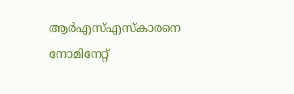ആര്‍എസ്എസ്‌കാരനെ നോമിനേറ്റ്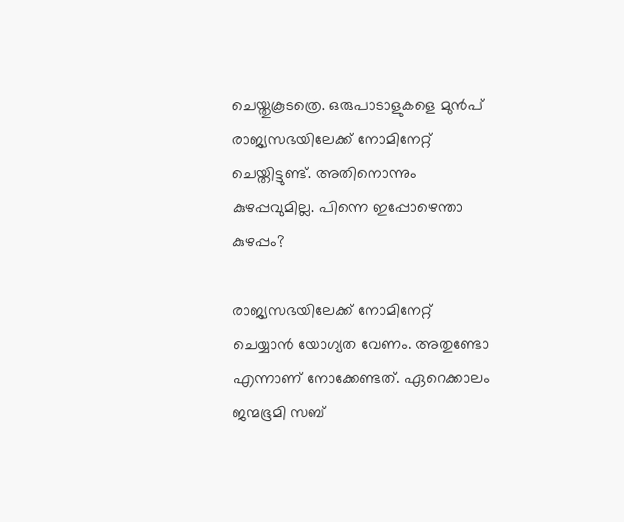ചെയ്തുകൂടത്രെ. ഒരുപാടാളുകളെ മുന്‍പ് രാജ്യസഭയിലേക്ക് നോമിനേറ്റ് ചെയ്തിട്ടുണ്ട്. അതിനൊന്നും കുഴപ്പവുമില്ല. പിന്നെ ഇപ്പോഴെന്താ കുഴപ്പം?

രാജ്യസഭയിലേക്ക് നോമിനേറ്റ് ചെയ്യാന്‍ യോഗ്യത വേണം. അതുണ്ടോ എന്നാണ് നോക്കേണ്ടത്. ഏറെക്കാലം ജന്മഭൂമി സബ്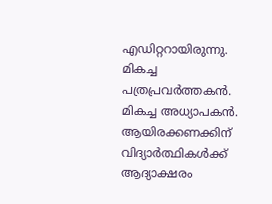എഡിറ്ററായിരുന്നു. മികച്ച പത്രപ്രവര്‍ത്തകന്‍. മികച്ച അധ്യാപകന്‍. ആയിരക്കണക്കിന് വിദ്യാര്‍ത്ഥികള്‍ക്ക് ആദ്യാക്ഷരം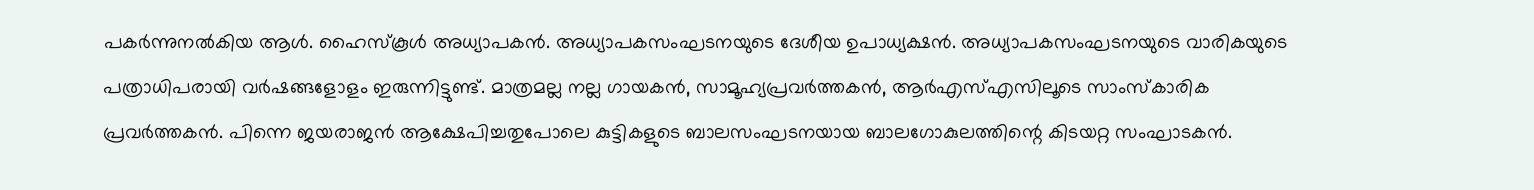പകര്‍ന്നുനല്‍കിയ ആള്‍. ഹൈസ്‌കൂള്‍ അധ്യാപകന്‍. അധ്യാപകസംഘടനയുടെ ദേശീയ ഉപാധ്യക്ഷന്‍. അധ്യാപകസംഘടനയുടെ വാരികയുടെ പത്രാധിപരായി വര്‍ഷങ്ങളോളം ഇരുന്നിട്ടുണ്ട്. മാത്രമല്ല നല്ല ഗായകന്‍, സാമൂഹ്യപ്രവര്‍ത്തകന്‍, ആര്‍എസ്എസിലൂടെ സാംസ്‌കാരിക പ്രവര്‍ത്തകന്‍. പിന്നെ ജയരാജന്‍ ആക്ഷേപിച്ചതുപോലെ കുട്ടികളുടെ ബാലസംഘടനയായ ബാലഗോകുലത്തിന്റെ കിടയറ്റ സംഘാടകന്‍.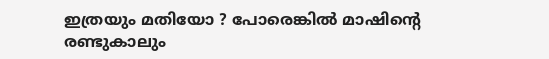ഇത്രയും മതിയോ ? പോരെങ്കില്‍ മാഷിന്റെ രണ്ടുകാലും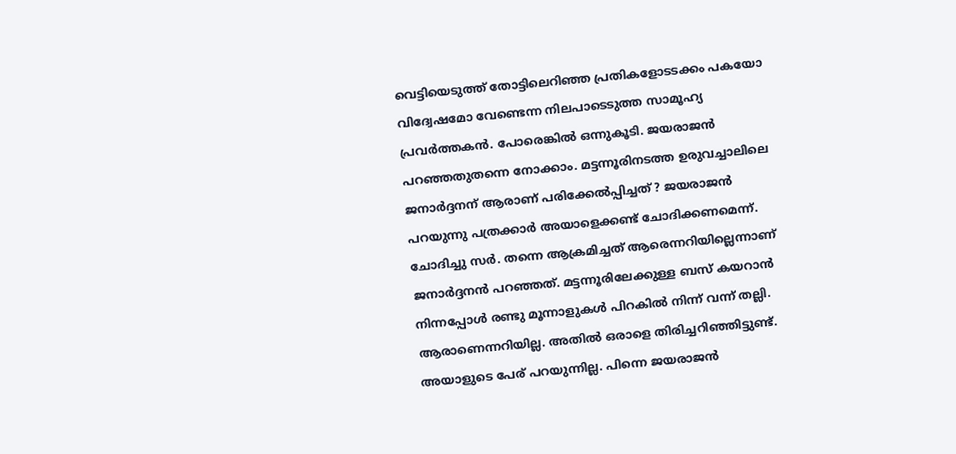വെട്ടിയെടുത്ത് തോട്ടിലെറിഞ്ഞ പ്രതികളോടടക്കം പകയോ വിദ്വേഷമോ വേണ്ടെന്ന നിലപാടെടുത്ത സാമൂഹ്യ പ്രവര്‍ത്തകന്‍. പോരെങ്കില്‍ ഒന്നുകൂടി. ജയരാജന്‍ പറഞ്ഞതുതന്നെ നോക്കാം. മട്ടന്നൂരിനടത്ത ഉരുവച്ചാലിലെ ജനാര്‍ദ്ദനന് ആരാണ് പരിക്കേല്‍പ്പിച്ചത് ? ജയരാജന്‍ പറയുന്നു പത്രക്കാര്‍ അയാളെക്കണ്ട് ചോദിക്കണമെന്ന്. ചോദിച്ചു സര്‍. തന്നെ ആക്രമിച്ചത് ആരെന്നറിയില്ലെന്നാണ് ജനാര്‍ദ്ദനന്‍ പറഞ്ഞത്. മട്ടന്നൂരിലേക്കുള്ള ബസ് കയറാന്‍ നിന്നപ്പോള്‍ രണ്ടു മൂന്നാളുകള്‍ പിറകില്‍ നിന്ന് വന്ന് തല്ലി. ആരാണെന്നറിയില്ല. അതില്‍ ഒരാളെ തിരിച്ചറിഞ്ഞിട്ടുണ്ട്. അയാളുടെ പേര് പറയുന്നില്ല. പിന്നെ ജയരാജന്‍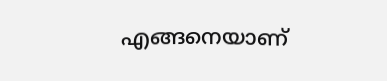എങ്ങനെയാണ്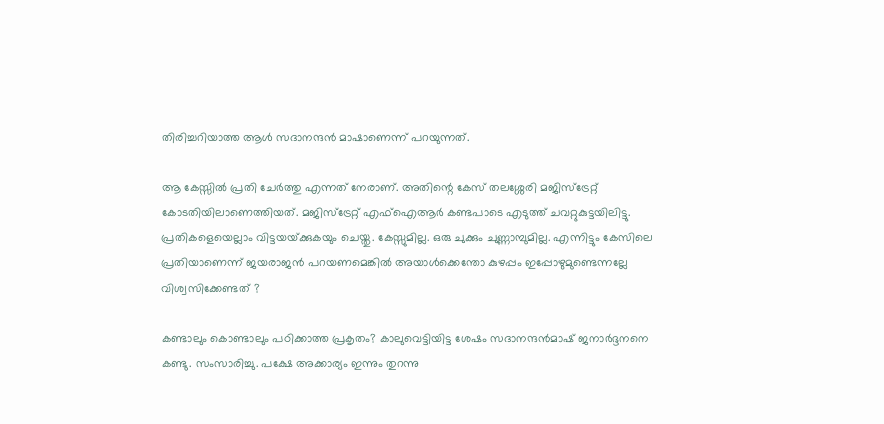തിരിച്ചറിയാത്ത ആള്‍ സദാനന്ദന്‍ മാഷാണെന്ന് പറയുന്നത്.

ആ കേസ്സില്‍ പ്രതി ചേര്‍ത്തു എന്നത് നേരാണ്. അതിന്റെ കേസ് തലശ്ശേരി മജിസ്‌ട്രേറ്റ് കോടതിയിലാണെത്തിയത്. മജിസ്‌ട്രേറ്റ് എഫ്‌ഐആര്‍ കണ്ടപാടെ എടുത്ത് ചവറ്റുകുട്ടയിലിട്ടു. പ്രതികളെയെല്ലാം വിട്ടയയ്‌ക്കുകയും ചെയ്തു. കേസ്സുമില്ല. ഒരു ചുക്കും ചുണ്ണാമ്പുമില്ല. എന്നിട്ടും കേസിലെ പ്രതിയാണെന്ന് ജയരാജന്‍ പറയണമെങ്കില്‍ അയാള്‍ക്കെന്തോ കുഴപ്പം ഇപ്പോഴുമുണ്ടെന്നല്ലേ വിശ്വസിക്കേണ്ടത് ?

കണ്ടാലും കൊണ്ടാലും പഠിക്കാത്ത പ്രകൃതം? കാലുവെട്ടിയിട്ട ശേഷം സദാനന്ദന്‍മാഷ് ജനാര്‍ദ്ദനനെ കണ്ടു. സംസാരിച്ചു. പക്ഷേ അക്കാര്യം ഇന്നും തുറന്നു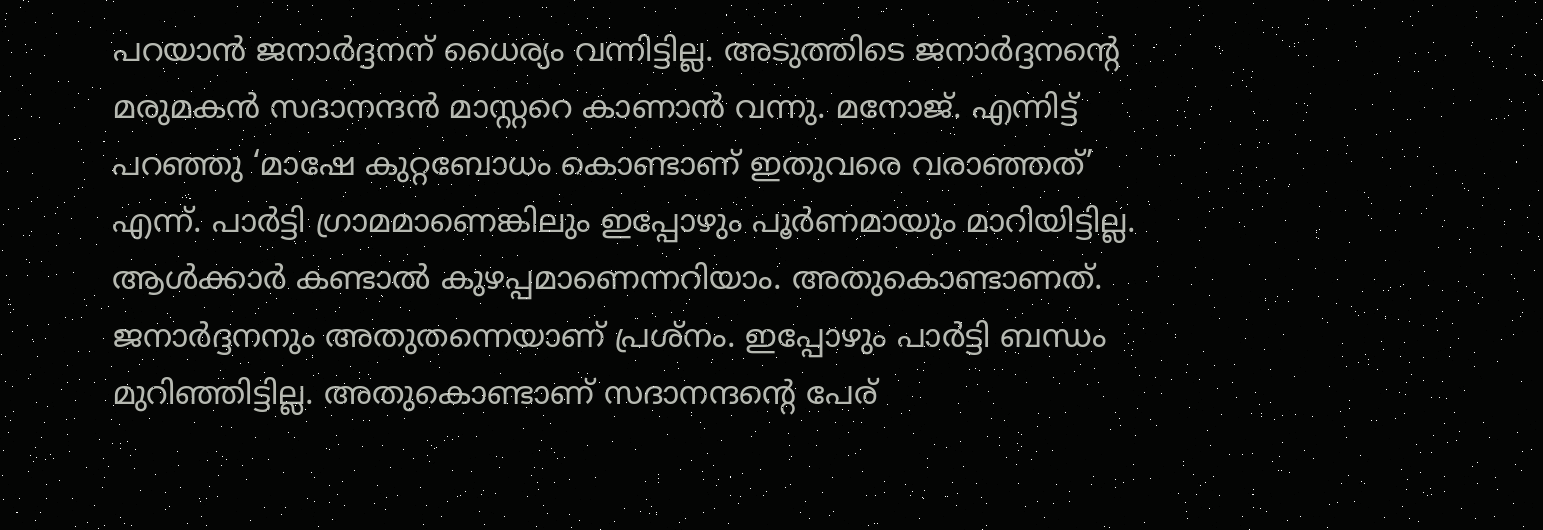പറയാന്‍ ജനാര്‍ദ്ദനന് ധൈര്യം വന്നിട്ടില്ല. അടുത്തിടെ ജനാര്‍ദ്ദനന്റെ മരുമകന്‍ സദാനന്ദന്‍ മാസ്റ്ററെ കാണാന്‍ വന്നു. മനോജ്. എന്നിട്ട് പറഞ്ഞു ‘മാഷേ കുറ്റബോധം കൊണ്ടാണ് ഇതുവരെ വരാഞ്ഞത്’ എന്ന്. പാര്‍ട്ടി ഗ്രാമമാണെങ്കിലും ഇപ്പോഴും പൂര്‍ണമായും മാറിയിട്ടില്ല. ആള്‍ക്കാര്‍ കണ്ടാല്‍ കുഴപ്പമാണെന്നറിയാം. അതുകൊണ്ടാണത്. ജനാര്‍ദ്ദനനും അതുതന്നെയാണ് പ്രശ്‌നം. ഇപ്പോഴും പാര്‍ട്ടി ബന്ധം മുറിഞ്ഞിട്ടില്ല. അതുകൊണ്ടാണ് സദാനന്ദന്റെ പേര്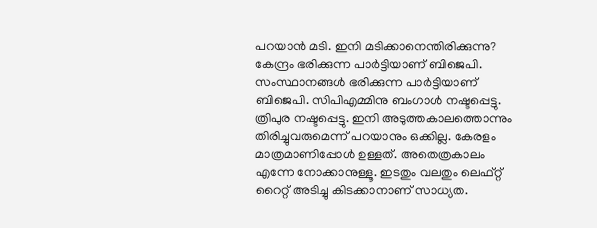പറയാന്‍ മടി. ഇനി മടിക്കാനെന്തിരിക്കുന്നു? കേന്ദ്രം ഭരിക്കുന്ന പാര്‍ട്ടിയാണ് ബിജെപി. സംസ്ഥാനങ്ങള്‍ ഭരിക്കുന്ന പാര്‍ട്ടിയാണ് ബിജെപി. സിപിഎമ്മിനു ബംഗാള്‍ നഷ്ടപ്പെട്ടു. ത്രിപുര നഷ്ടപ്പെട്ടു. ഇനി അടുത്തകാലത്തൊന്നും തിരിച്ചുവരുമെന്ന് പറയാനും ഒക്കില്ല. കേരളം മാത്രമാണിപ്പോള്‍ ഉള്ളത്. അതെത്രകാലം എന്നേ നോക്കാനുള്ളൂ. ഇടതും വലതും ലെഫ്റ്റ് റൈറ്റ് അടിച്ചു കിടക്കാനാണ് സാധ്യത.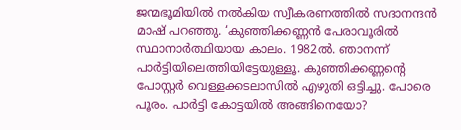ജന്മഭൂമിയില്‍ നല്‍കിയ സ്വീകരണത്തില്‍ സദാനന്ദന്‍ മാഷ് പറഞ്ഞു. ‘കുഞ്ഞിക്കണ്ണന്‍ പേരാവൂരില്‍ സ്ഥാനാര്‍ത്ഥിയായ കാലം. 1982ല്‍. ഞാനന്ന് പാര്‍ട്ടിയിലെത്തിയിട്ടേയുള്ളൂ. കുഞ്ഞിക്കണ്ണന്റെ പോസ്റ്റര്‍ വെള്ളക്കടലാസില്‍ എഴുതി ഒട്ടിച്ചു. പോരെ പൂരം. പാര്‍ട്ടി കോട്ടയില്‍ അങ്ങിനെയോ?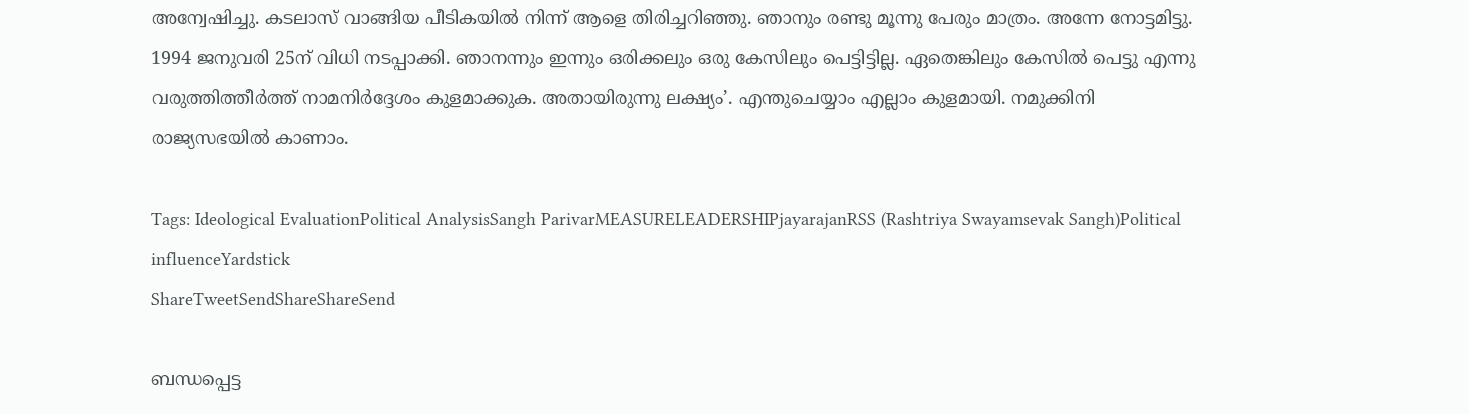അന്വേഷിച്ചു. കടലാസ് വാങ്ങിയ പീടികയില്‍ നിന്ന് ആളെ തിരിച്ചറിഞ്ഞു. ഞാനും രണ്ടു മൂന്നു പേരും മാത്രം. അന്നേ നോട്ടമിട്ടു. 1994 ജനുവരി 25ന് വിധി നടപ്പാക്കി. ഞാനന്നും ഇന്നും ഒരിക്കലും ഒരു കേസിലും പെട്ടിട്ടില്ല. ഏതെങ്കിലും കേസില്‍ പെട്ടു എന്നു വരുത്തിത്തീര്‍ത്ത് നാമനിര്‍ദ്ദേശം കുളമാക്കുക. അതായിരുന്നു ലക്ഷ്യം’. എന്തുചെയ്യാം എല്ലാം കുളമായി. നമുക്കിനി രാജ്യസഭയില്‍ കാണാം.

Tags: Ideological EvaluationPolitical AnalysisSangh ParivarMEASURELEADERSHIPjayarajanRSS (Rashtriya Swayamsevak Sangh)Political influenceYardstick
ShareTweetSendShareShareSend

ബന്ധപ്പെട്ട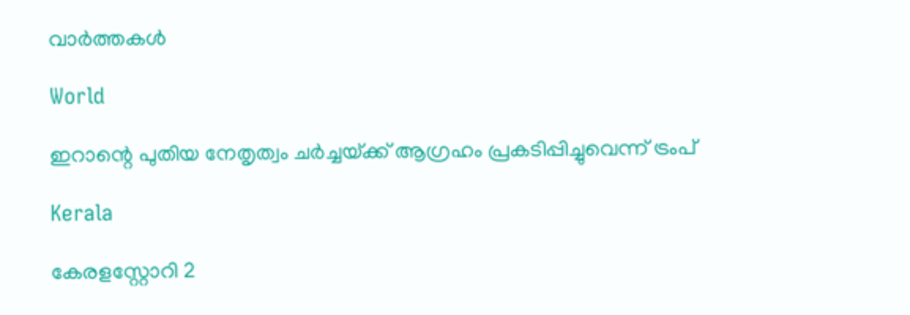വാര്‍ത്തകള്‍

World

ഇറാന്റെ പുതിയ നേതൃത്വം ചര്‍ച്ചയ്‌ക്ക് ആഗ്രഹം പ്രകടിപ്പിച്ചുവെന്ന് ട്രംപ്

Kerala

കേരളസ്റ്റോറി 2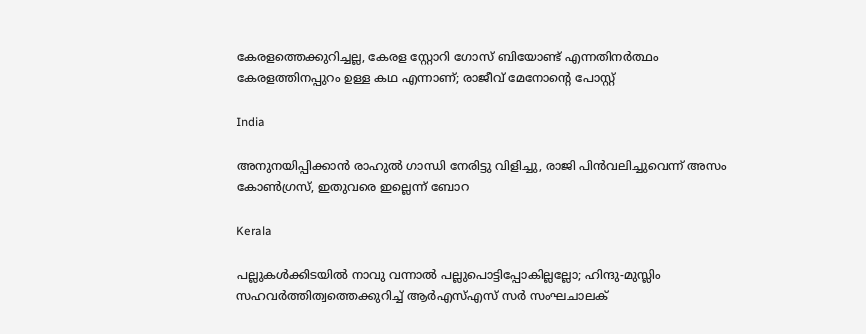കേരളത്തെക്കുറിച്ചല്ല, കേരള സ്റ്റോറി ഗോസ് ബിയോണ്ട് എന്നതിനര്‍ത്ഥം കേരളത്തിനപ്പുറം ഉള്ള കഥ എന്നാണ്; രാജീവ് മേനോന്റെ പോസ്റ്റ്

India

അനുനയിപ്പിക്കാന്‍ രാഹുല്‍ ഗാന്ധി നേരിട്ടു വിളിച്ചു, രാജി പിന്‍വലിച്ചുവെന്ന് അസം കോണ്‍ഗ്രസ്, ഇതുവരെ ഇല്ലെന്ന് ബോറ

Kerala

പല്ലുകൾക്കിടയിൽ നാവു വന്നാൽ പല്ലുപൊട്ടിപ്പോകില്ലല്ലോ; ഹിന്ദു-മുസ്ലിം സഹവർത്തിത്വത്തെക്കുറിച്ച് ആർഎസ്എസ് സർ സംഘചാലക്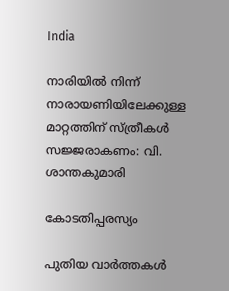India

നാരിയില്‍ നിന്ന് നാരായണിയിലേക്കുള്ള മാറ്റത്തിന് സ്ത്രീകള്‍ സജ്ജരാകണം: വി. ശാന്തകുമാരി

കോടതിപ്പരസ്യം

പുതിയ വാര്‍ത്തകള്‍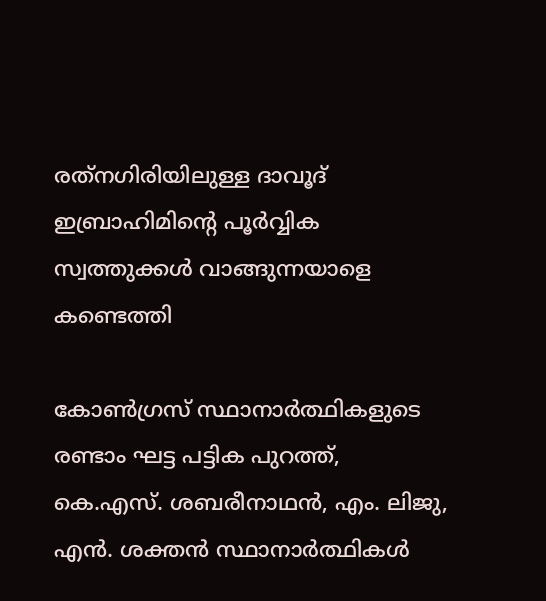രത്‌നഗിരിയിലുള്ള ദാവൂദ് ഇബ്രാഹിമിന്റെ പൂർവ്വിക സ്വത്തുക്കൾ വാങ്ങുന്നയാളെ കണ്ടെത്തി

കോണ്‍ഗ്രസ് സ്ഥാനാര്‍ത്ഥികളുടെ രണ്ടാം ഘട്ട പട്ടിക പുറത്ത്, കെ.എസ്. ശബരീനാഥന്‍, എം. ലിജു, എന്‍. ശക്തന്‍ സ്ഥാനാര്‍ത്ഥികള്‍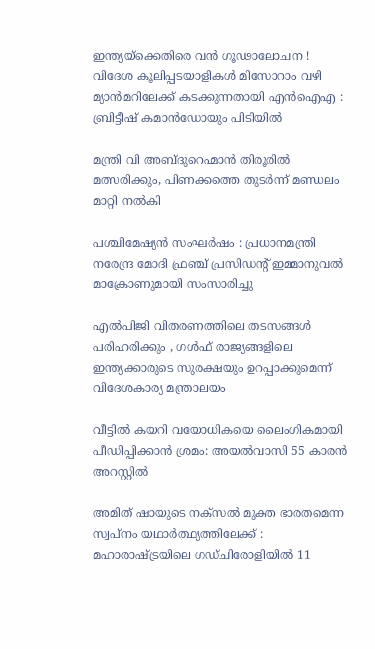ഇന്ത്യയ്‌ക്കെതിരെ വൻ ഗൂഢാലോചന ! വിദേശ കൂലിപ്പടയാളികൾ മിസോറാം വഴി മ്യാൻമറിലേക്ക് കടക്കുന്നതായി എൻഐഎ : ബ്രിട്ടീഷ് കമാൻഡോയും പിടിയിൽ

മന്ത്രി വി അബ്ദുറെഹ്മാന്‍ തിരൂരില്‍ മത്സരിക്കും, പിണക്കത്തെ തുടര്‍ന്ന് മണ്ഡലം മാറ്റി നല്‍കി

പശ്ചിമേഷ്യൻ സംഘർഷം : പ്രധാനമന്ത്രി നരേന്ദ്ര മോദി ഫ്രഞ്ച് പ്രസിഡന്റ് ഇമ്മാനുവൽ മാക്രോണുമായി സംസാരിച്ചു

എൽപിജി വിതരണത്തിലെ തടസങ്ങൾ പരിഹരിക്കും , ഗൾഫ് രാജ്യങ്ങളിലെ ഇന്ത്യക്കാരുടെ സുരക്ഷയും ഉറപ്പാക്കുമെന്ന് വിദേശകാര്യ മന്ത്രാലയം

വീട്ടില്‍ കയറി വയോധികയെ ലൈംഗികമായി പീഡിപ്പിക്കാന്‍ ശ്രമം: അയല്‍വാസി 55 കാരന്‍ അറസ്റ്റില്‍

അമിത് ഷായുടെ നക്സൽ മുക്ത ഭാരതമെന്ന സ്വപ്നം യഥാർത്ഥ്യത്തിലേക്ക് : മഹാരാഷ്‌ട്രയിലെ ഗഡ്ചിരോളിയിൽ 11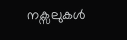നക്സലുകൾ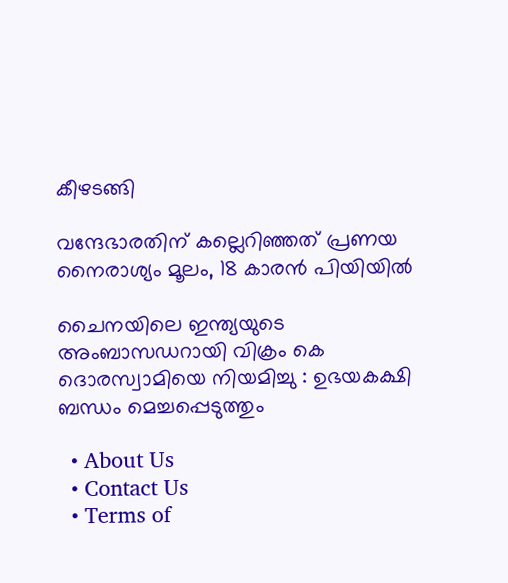കീഴടങ്ങി

വന്ദേഭാരതിന് കല്ലെറിഞ്ഞത് പ്രണയ നൈരാശ്യം മൂലം, 18 കാരന്‍ പിയിയില്‍

ചൈനയിലെ ഇന്ത്യയുടെ അംബാസഡറായി വിക്രം കെ ദൊരസ്വാമിയെ നിയമിച്ചു : ഉഭയകക്ഷി ബന്ധം മെച്ചപ്പെടുത്തും

  • About Us
  • Contact Us
  • Terms of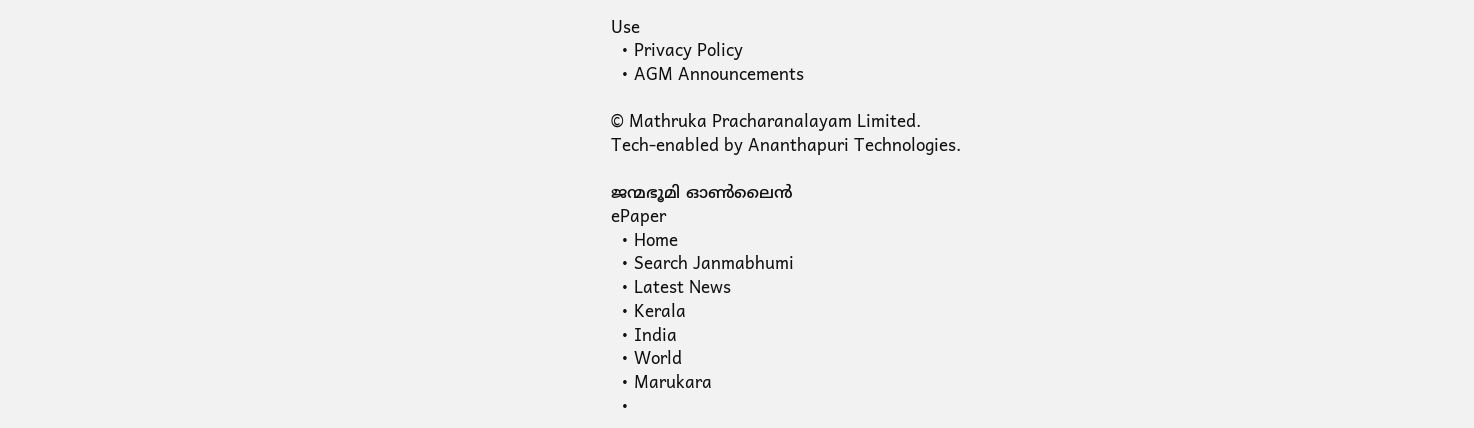Use
  • Privacy Policy
  • AGM Announcements

© Mathruka Pracharanalayam Limited.
Tech-enabled by Ananthapuri Technologies.

ജന്മഭൂമി ഓണ്‍ലൈന്‍
ePaper
  • Home
  • Search Janmabhumi
  • Latest News
  • Kerala
  • India
  • World
  • Marukara
  •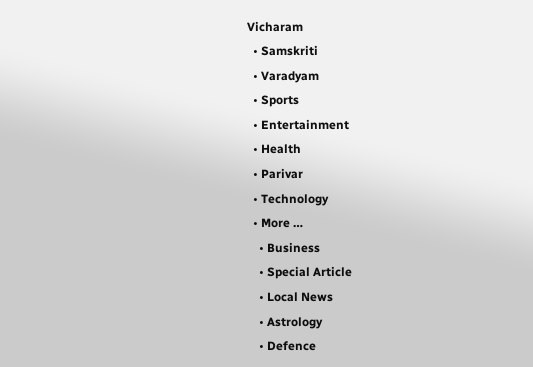Vicharam
  • Samskriti
  • Varadyam
  • Sports
  • Entertainment
  • Health
  • Parivar
  • Technology
  • More …
    • Business
    • Special Article
    • Local News
    • Astrology
    • Defence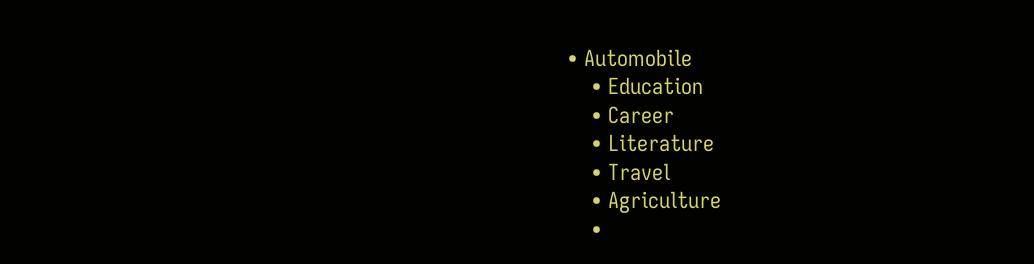• Automobile
    • Education
    • Career
    • Literature
    • Travel
    • Agriculture
    •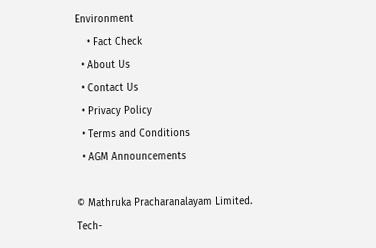Environment
    • Fact Check
  • About Us
  • Contact Us
  • Privacy Policy
  • Terms and Conditions
  • AGM Announcements

© Mathruka Pracharanalayam Limited.
Tech-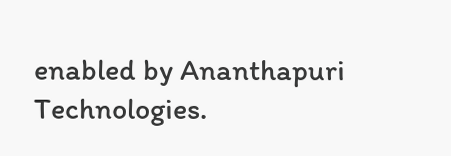enabled by Ananthapuri Technologies.